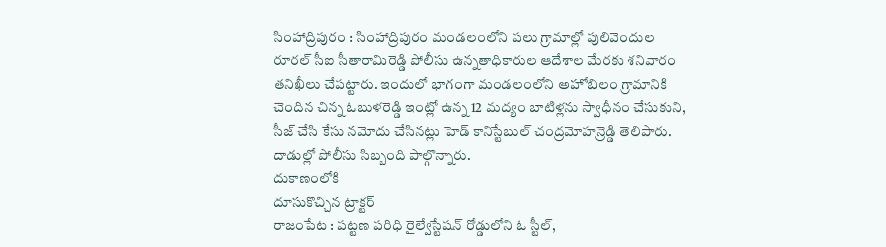సింహాద్రిపురం : సింహాద్రిపురం మండలంలోని పలు గ్రామాల్లో పులివెందుల రూరల్ సీఐ సీతారామిరెడ్డి పోలీసు ఉన్నతాధికారుల ఆదేశాల మేరకు శనివారం తనిఖీలు చేపట్టారు. ఇందులో భాగంగా మండలంలోని అహోబిలం గ్రామానికి చెందిన చిన్న ఓబుళరెడ్డి ఇంట్లో ఉన్న 12 మద్యం బాటిళ్లను స్వాధీనం చేసుకుని, సీజ్ చేసి కేసు నమోదు చేసినట్లు హెడ్ కానిస్టేబుల్ చంద్రమోహన్రెడ్డి తెలిపారు. దాడుల్లో పోలీసు సిబ్బంది పాల్గొన్నారు.
దుకాణంలోకి
దూసుకొచ్చిన ట్రాక్టర్
రాజంపేట : పట్టణ పరిధి రైల్వేస్టేషన్ రోడ్డులోని ఓ స్టీల్,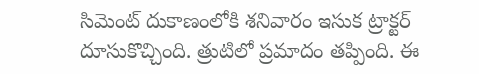సిమెంట్ దుకాణంలోకి శనివారం ఇసుక ట్రాక్టర్ దూసుకొచ్చింది. త్రుటిలో ప్రమాదం తప్పింది. ఈ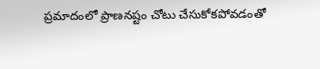ప్రమాదంలో ప్రాణనష్టం చోటు చేసుకోకపోవడంతో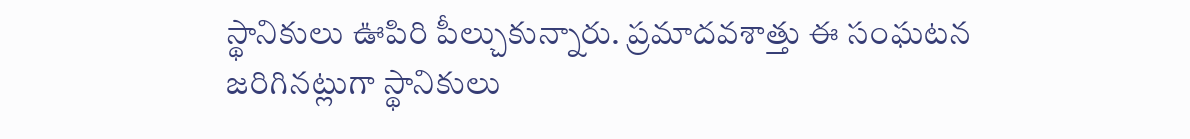స్థానికులు ఊపిరి పీల్చుకున్నారు. ప్రమాదవశాత్తు ఈ సంఘటన జరిగినట్లుగా స్థానికులు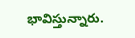భావిస్తున్నారు.